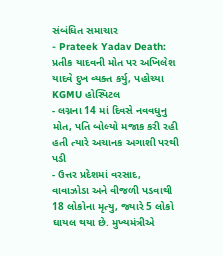સંબંધિત સમાચાર
- Prateek Yadav Death: પ્રતીક યાદવની મોત પર અખિલેશ યાદવે દુખ વ્યક્ત કર્યુ, પહોચ્યા KGMU હોસ્પિટલ
- લગ્નના 14 માં દિવસે નવવધુનુ મોત, પતિ બોલ્યો મજાક કરી રહી હતી ત્યારે અચાનક અગાશી પરથી પડી
- ઉત્તર પ્રદેશમાં વરસાદ, વાવાઝોડા અને વીજળી પડવાથી 18 લોકોના મૃત્યુ, જ્યારે 5 લોકો ઘાયલ થયા છે. મુખ્યમંત્રીએ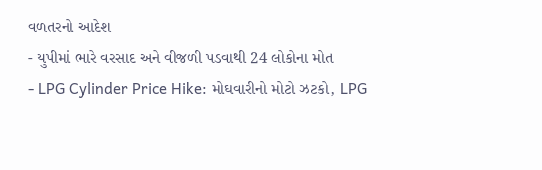વળતરનો આદેશ
- યુપીમાં ભારે વરસાદ અને વીજળી પડવાથી 24 લોકોના મોત
- LPG Cylinder Price Hike: મોઘવારીનો મોટો ઝટકો, LPG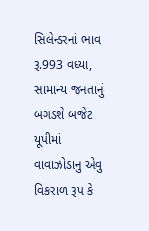સિલેન્ડરનાં ભાવ રૂ.993 વધ્યા, સામાન્ય જનતાનું બગડશે બજેટ
યૂપીમાં વાવાઝોડાનુ એવુ વિકરાળ રૂપ કે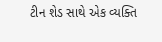ટીન શેડ સાથે એક વ્યક્તિ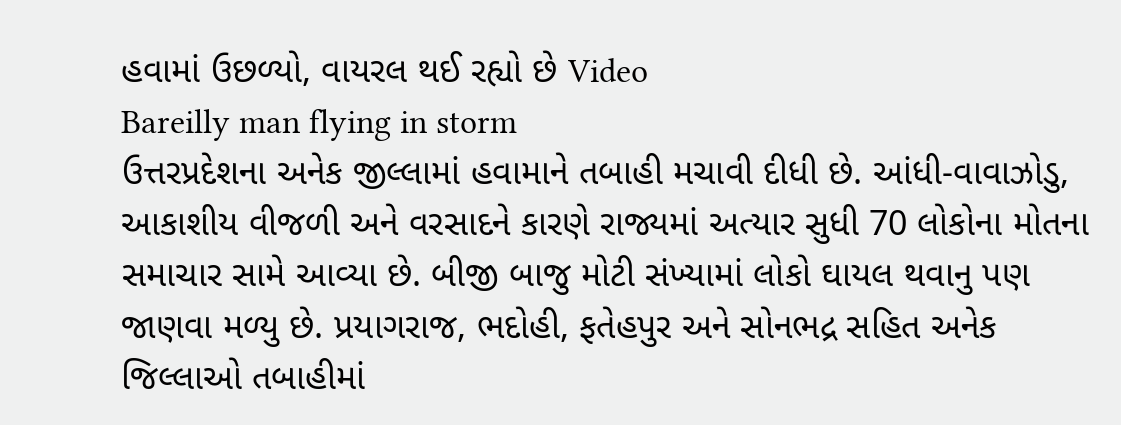હવામાં ઉછળ્યો, વાયરલ થઈ રહ્યો છે Video
Bareilly man flying in storm
ઉત્તરપ્રદેશના અનેક જીલ્લામાં હવામાને તબાહી મચાવી દીધી છે. આંધી-વાવાઝોડુ, આકાશીય વીજળી અને વરસાદને કારણે રાજ્યમાં અત્યાર સુધી 70 લોકોના મોતના સમાચાર સામે આવ્યા છે. બીજી બાજુ મોટી સંખ્યામાં લોકો ઘાયલ થવાનુ પણ જાણવા મળ્યુ છે. પ્રયાગરાજ, ભદોહી, ફતેહપુર અને સોનભદ્ર સહિત અનેક જિલ્લાઓ તબાહીમાં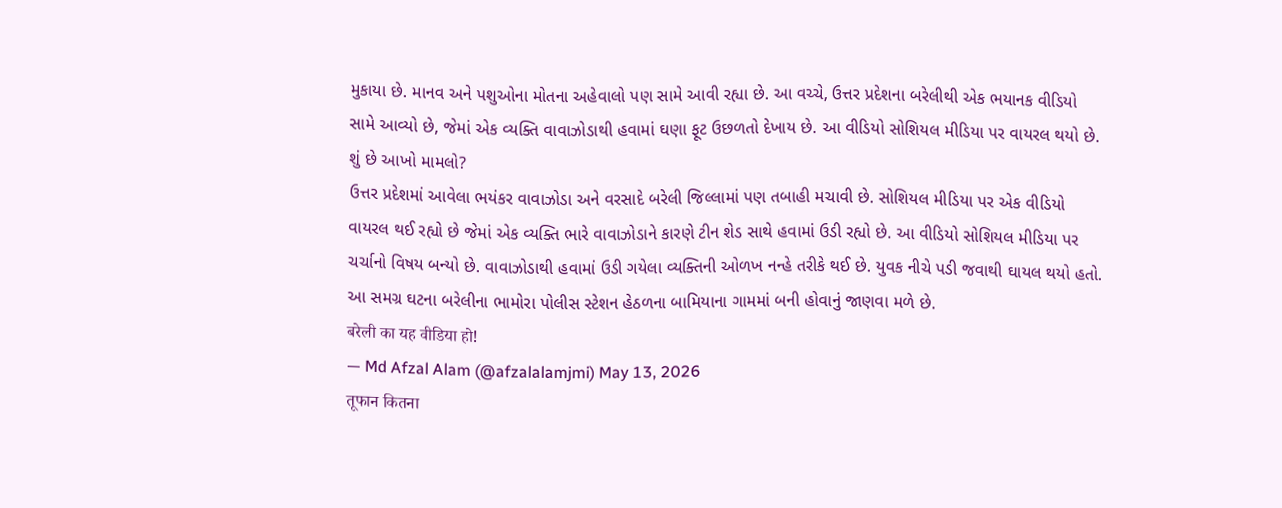મુકાયા છે. માનવ અને પશુઓના મોતના અહેવાલો પણ સામે આવી રહ્યા છે. આ વચ્ચે, ઉત્તર પ્રદેશના બરેલીથી એક ભયાનક વીડિયો સામે આવ્યો છે, જેમાં એક વ્યક્તિ વાવાઝોડાથી હવામાં ઘણા ફૂટ ઉછળતો દેખાય છે. આ વીડિયો સોશિયલ મીડિયા પર વાયરલ થયો છે.
શું છે આખો મામલો?
ઉત્તર પ્રદેશમાં આવેલા ભયંકર વાવાઝોડા અને વરસાદે બરેલી જિલ્લામાં પણ તબાહી મચાવી છે. સોશિયલ મીડિયા પર એક વીડિયો વાયરલ થઈ રહ્યો છે જેમાં એક વ્યક્તિ ભારે વાવાઝોડાને કારણે ટીન શેડ સાથે હવામાં ઉડી રહ્યો છે. આ વીડિયો સોશિયલ મીડિયા પર ચર્ચાનો વિષય બન્યો છે. વાવાઝોડાથી હવામાં ઉડી ગયેલા વ્યક્તિની ઓળખ નન્હે તરીકે થઈ છે. યુવક નીચે પડી જવાથી ઘાયલ થયો હતો. આ સમગ્ર ઘટના બરેલીના ભામોરા પોલીસ સ્ટેશન હેઠળના બામિયાના ગામમાં બની હોવાનું જાણવા મળે છે.
बरेली का यह वीडिया हो!
— Md Afzal Alam (@afzalalamjmi) May 13, 2026
तूफान कितना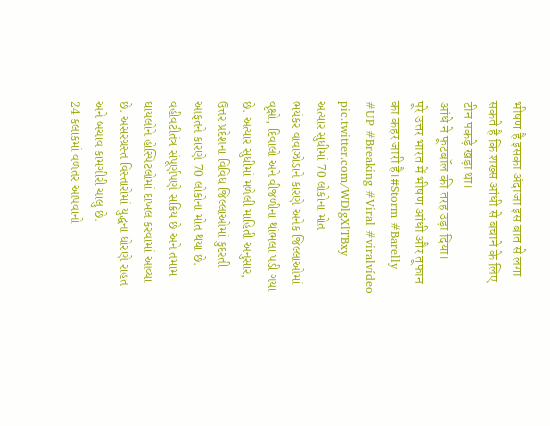भीषण है इसका अंदाजा इस बात से लगा सकते है कि शख्स आंधी से बचाने के लिए टीन पकड़े खड़ा था।
आंधे ने फूटबॉल की तरह उड़ा दिया।
पूरे उत्तर भारत में भीषण आंधी और तूफान का कहर जारी है।#Storm #Barelly #UP #Breaking #Viral #viralvídeo pic.twitter.com/WDlgXlTBxy
અત્યાર સુધીમાં 70 લોકોના મોત
ભયંકર વાવાઝોડાને કારણે અનેક જિલ્લાઓમાં વૃક્ષો, દિવાલો અને વીજળીના થાંભલા પડી ગયા છે. અત્યાર સુધીમાં મળેલી માહિતી અનુસાર, ઉત્તર પ્રદેશના વિવિધ જિલ્લાઓમાં કુદરતી આફતને કારણે 70 લોકોના મોત થયા છે. વહીવટીતંત્ર સંપૂર્ણપણે સક્રિય છે અને તમામ ઘાયલોને હોસ્પિટલોમાં દાખલ કરવામાં આવ્યા છે. અસરગ્રસ્ત વિસ્તારોમાં યુદ્ધના ધોરણે રાહત અને બચાવ કામગીરી ચાલુ છે.
24 કલાકમાં વળતર આપવાનો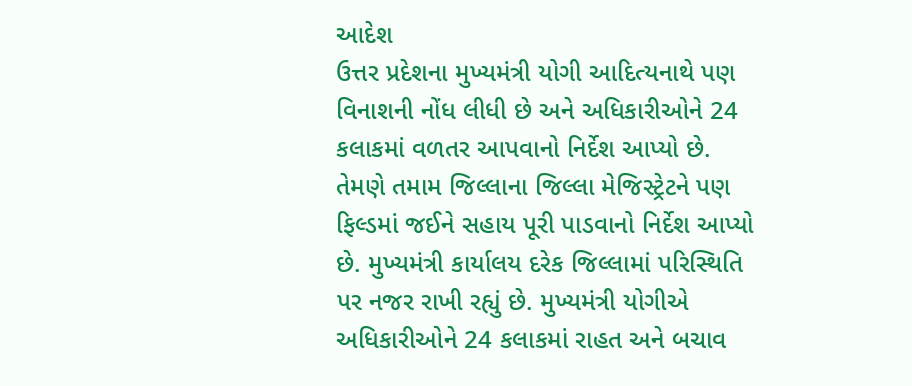આદેશ
ઉત્તર પ્રદેશના મુખ્યમંત્રી યોગી આદિત્યનાથે પણ વિનાશની નોંધ લીધી છે અને અધિકારીઓને 24 કલાકમાં વળતર આપવાનો નિર્દેશ આપ્યો છે. તેમણે તમામ જિલ્લાના જિલ્લા મેજિસ્ટ્રેટને પણ ફિલ્ડમાં જઈને સહાય પૂરી પાડવાનો નિર્દેશ આપ્યો છે. મુખ્યમંત્રી કાર્યાલય દરેક જિલ્લામાં પરિસ્થિતિ પર નજર રાખી રહ્યું છે. મુખ્યમંત્રી યોગીએ અધિકારીઓને 24 કલાકમાં રાહત અને બચાવ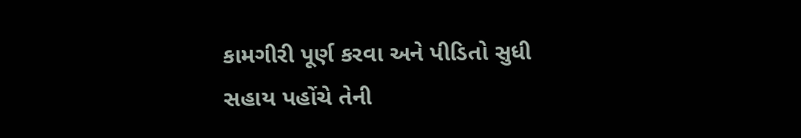કામગીરી પૂર્ણ કરવા અને પીડિતો સુધી સહાય પહોંચે તેની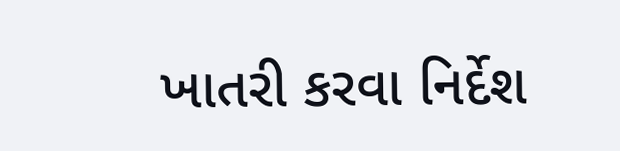ખાતરી કરવા નિર્દેશ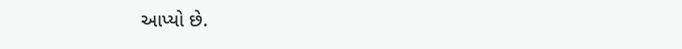આપ્યો છે.